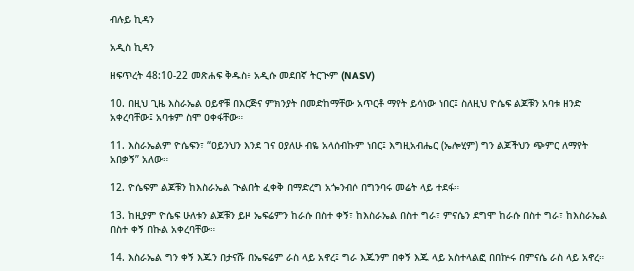ብሉይ ኪዳን

አዲስ ኪዳን

ዘፍጥረት 48:10-22 መጽሐፍ ቅዱስ፥ አዲሱ መደበኛ ትርጒም (NASV)

10. በዚህ ጊዜ እስራኤል ዐይኖቹ በእርጅና ምክንያት በመድከማቸው አጥርቶ ማየት ይሳነው ነበር፤ ስለዚህ ዮሴፍ ልጆቹን አባቱ ዘንድ አቀረባቸው፤ አባቱም ስሞ ዐቀፋቸው።

11. እስራኤልም ዮሴፍን፣ “ዐይንህን እንደ ገና ዐያለሁ ብዬ አላሰብኩም ነበር፤ እግዚአብሔር (ኤሎሂም) ግን ልጆችህን ጭምር ለማየት አበቃኝ” አለው።

12. ዮሴፍም ልጆቹን ከእስራኤል ጒልበት ፈቀቅ በማድረግ አጐንብሶ በግንባሩ መሬት ላይ ተደፋ።

13. ከዚያም ዮሴፍ ሁለቱን ልጆቹን ይዞ ኤፍሬምን ከራሱ በስተ ቀኝ፣ ከእስራኤል በስተ ግራ፣ ምናሴን ደግሞ ከራሱ በስተ ግራ፣ ከእስራኤል በስተ ቀኝ በኩል አቀረባቸው።

14. እስራኤል ግን ቀኝ እጁን በታናሹ በኤፍሬም ራስ ላይ አኖረ፤ ግራ እጁንም በቀኝ እጁ ላይ አስተላልፎ በበኵሩ በምናሴ ራስ ላይ አኖረ።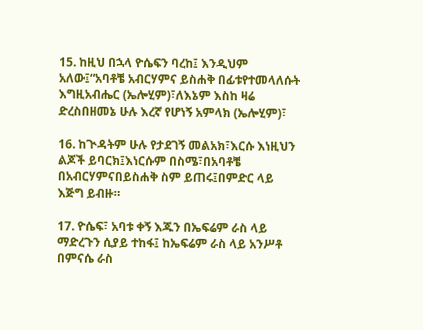15. ከዚህ በኋላ ዮሴፍን ባረከ፤ እንዲህም አለው፤“አባቶቼ አብርሃምና ይስሐቅ በፊቱየተመላለሱት እግዚአብሔር (ኤሎሂም)፣ለእኔም እስከ ዛሬ ድረስበዘመኔ ሁሉ እረኛ የሆነኝ አምላክ (ኤሎሂም)፣

16. ከጒዳትም ሁሉ የታደገኝ መልአክ፣እርሱ እነዚህን ልጆች ይባርክ፤እነርሱም በስሜ፣በአባቶቼ በአብርሃምናበይስሐቅ ስም ይጠሩ፤በምድር ላይ እጅግ ይብዙ።

17. ዮሴፍ፣ አባቱ ቀኝ እጁን በኤፍሬም ራስ ላይ ማድረጉን ሲያይ ተከፋ፤ ከኤፍሬም ራስ ላይ አንሥቶ በምናሴ ራስ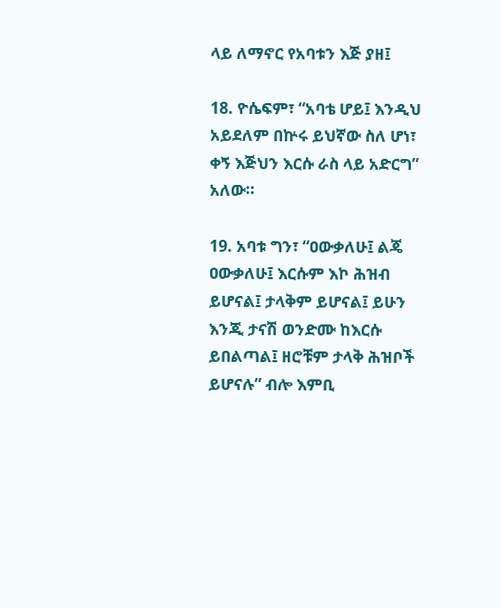ላይ ለማኖር የአባቱን እጅ ያዘ፤

18. ዮሴፍም፣ “አባቴ ሆይ፤ እንዲህ አይደለም በኵሩ ይህኛው ስለ ሆነ፣ ቀኝ እጅህን እርሱ ራስ ላይ አድርግ” አለው።

19. አባቱ ግን፣ “ዐውቃለሁ፤ ልጄ ዐውቃለሁ፤ እርሱም እኮ ሕዝብ ይሆናል፤ ታላቅም ይሆናል፤ ይሁን እንጂ ታናሽ ወንድሙ ከእርሱ ይበልጣል፤ ዘሮቹም ታላቅ ሕዝቦች ይሆናሉ” ብሎ እምቢ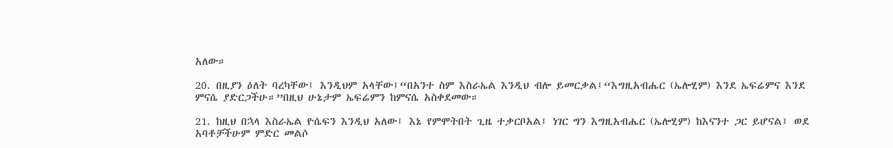አለው።

20. በዚያን ዕለት ባረካቸው፤ እንዲህም አላቸው፤“በአንተ ስም እስራኤል እንዲህ ብሎ ይመርቃል፤“እግዚአብሔር (ኤሎሂም) እንደ ኤፍሬምና እንደ ምናሴ ያድርጋችሁ።”በዚህ ሁኔታም ኤፍሬምን ከምናሴ አስቀደመው።

21. ከዚህ በኋላ እስራኤል ዮሴፍን እንዲህ አለው፤ እኔ የምሞትበት ጊዜ ተቃርቦአል፤ ነገር ግን እግዚአብሔር (ኤሎሂም) ከእናንተ ጋር ይሆናል፤ ወደ አባቶቻችሁም ምድር መልሶ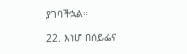ያገባችኋል።

22. እነሆ በሰይፌና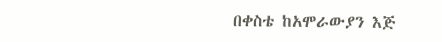በቀስቴ ከአሞራውያን እጅ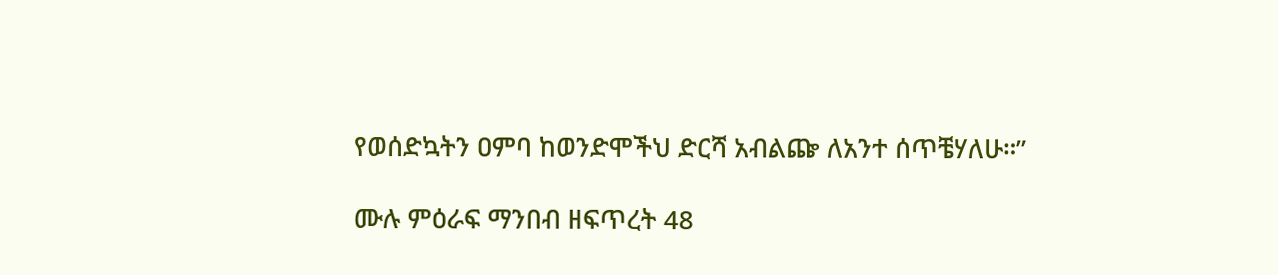የወሰድኳትን ዐምባ ከወንድሞችህ ድርሻ አብልጬ ለአንተ ሰጥቼሃለሁ።”

ሙሉ ምዕራፍ ማንበብ ዘፍጥረት 48